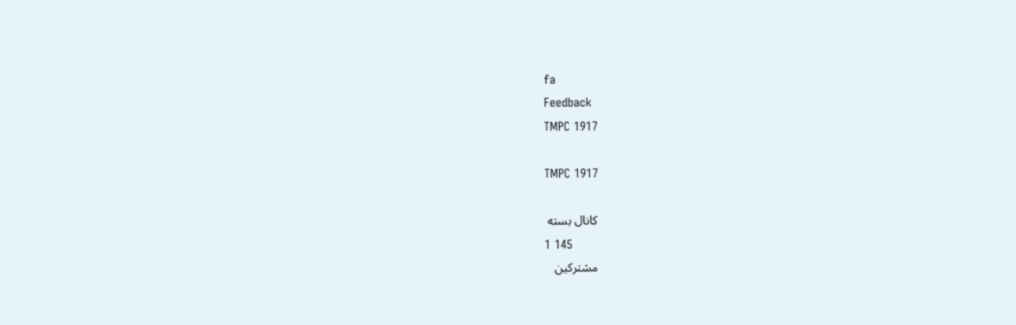fa
Feedback
TMPC 1917

TMPC 1917

کانال بسته
1 145
مشترکین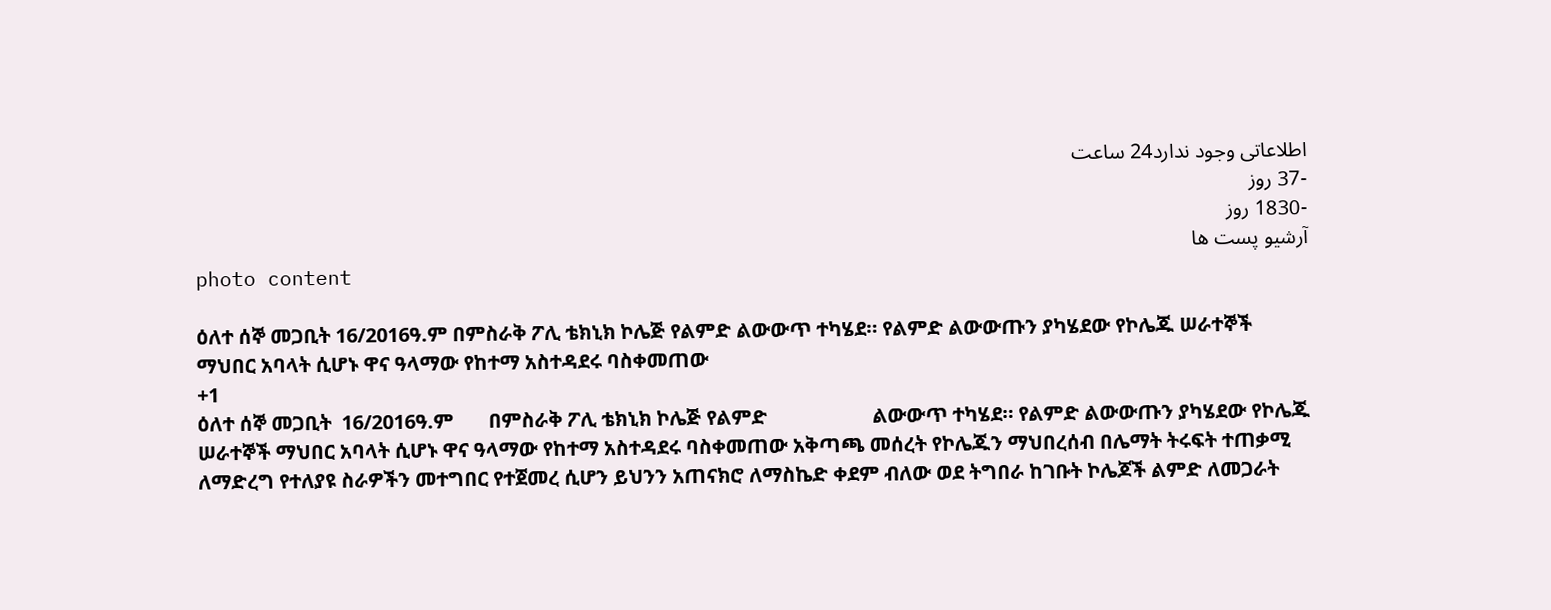اطلاعاتی وجود ندارد24 ساعت
-37 روز
-1830 روز
آرشیو پست ها
photo content

ዕለተ ሰኞ መጋቢት 16/2016ዓ.ም በምስራቅ ፖሊ ቴክኒክ ኮሌጅ የልምድ ልውውጥ ተካሄደ። የልምድ ልውውጡን ያካሄደው የኮሌጁ ሠራተኞች ማህበር አባላት ሲሆኑ ዋና ዓላማው የከተማ አስተዳደሩ ባስቀመጠው
+1
ዕለተ ሰኞ መጋቢት  16/2016ዓ.ም       በምስራቅ ፖሊ ቴክኒክ ኮሌጅ የልምድ                     ልውውጥ ተካሄደ። የልምድ ልውውጡን ያካሄደው የኮሌጁ ሠራተኞች ማህበር አባላት ሲሆኑ ዋና ዓላማው የከተማ አስተዳደሩ ባስቀመጠው አቅጣጫ መሰረት የኮሌጁን ማህበረሰብ በሌማት ትሩፍት ተጠቃሚ ለማድረግ የተለያዩ ስራዎችን መተግበር የተጀመረ ሲሆን ይህንን አጠናክሮ ለማስኬድ ቀደም ብለው ወደ ትግበራ ከገቡት ኮሌጆች ልምድ ለመጋራት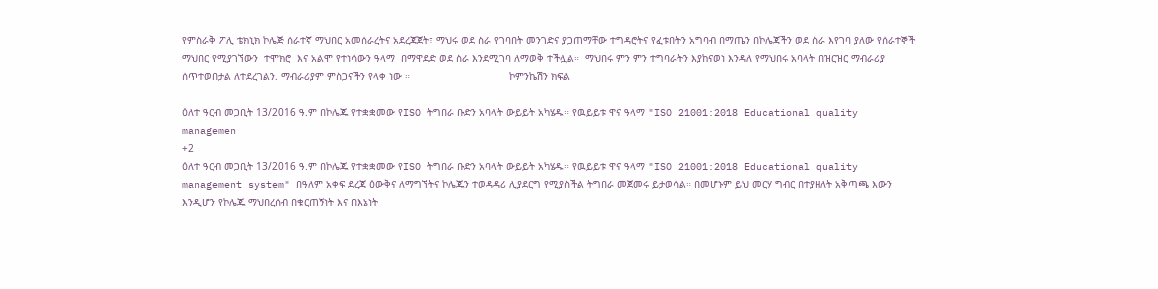የምስራቅ ፖሊ ቴክኒክ ኮሌጅ ሰራተኛ ማህበር አመሰራረትና አደረጃጀት፣ ማህሩ ወደ ስራ የገባበት መንገድና ያጋጠማቸው ተግዳሮትና የፈቱበትን አግባብ በማጤን በኮሌጃችን ወደ ስራ እየገባ ያለው የሰራተኞች ማህበር የሚያገኘውን  ተሞክሮ  እና አልሞ የተነሳውን ዓላማ  በማዋደድ ወደ ስራ እንደሚገባ ለማወቅ ተችሏል።  ማህበሩ ምን ምን ተግባራትን እያከናወነ እንዳለ የማህበሩ አባላት በዝርዝር ማብራሪያ ሰጥተወበታል ለተደረገልን. ማብራሪያም ምስጋናችን የላቀ ነው ።                                 ኮምንኬሽን ክፍል

ዕለተ ዓርብ መጋቢት 13/2016 ዓ.ም በኮሌጁ የተቋቋመው የISO ትግበራ ቡድን አባላት ውይይት አካሄዱ። የዉይይቱ ዋና ዓላማ "ISO 21001:2018 Educational quality managemen
+2
ዕለተ ዓርብ መጋቢት 13/2016 ዓ.ም በኮሌጁ የተቋቋመው የISO ትግበራ ቡድን አባላት ውይይት አካሄዱ። የዉይይቱ ዋና ዓላማ "ISO 21001:2018 Educational quality management system" በዓለም አቀፍ ደረጃ ዕውቅና ለማግኘትና ኮሌጁን ተወዳዳሪ ሊያደርግ የሚያስችል ትግበራ መጀመሩ ይታወሳል። በመሆኑም ይህ መርሃ ግብር በተያዘለት አቅጣጫ እውን እንዲሆን የኮሌጁ ማህበረሰብ በቁርጠኝነት እና በእኔነት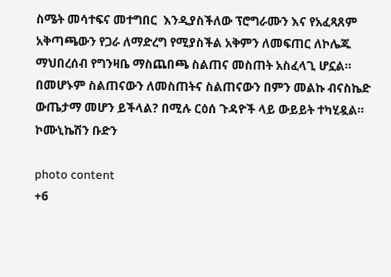ስሜት መሳተፍና መተግበር  እንዲያስችለው ፕሮግራሙን እና የአፈጻጸም አቅጣጫውን የጋራ ለማድረግ የሚያስችል አቅምን ለመፍጠር ለኮሌጁ ማህበረሰብ የግንዛቤ ማስጨበጫ ስልጠና መስጠት አስፈላጊ ሆኗል። በመሆኑም ስልጠናውን ለመስጠትና ስልጠናውን በምን መልኩ ብናስኬድ ውጤታማ መሆን ይችላል? በሚሉ ርዕሰ ጉዳዮች ላይ ውይይት ተካሂዷል።                                        ኮሙኒኬሽን ቡድን

photo content
+6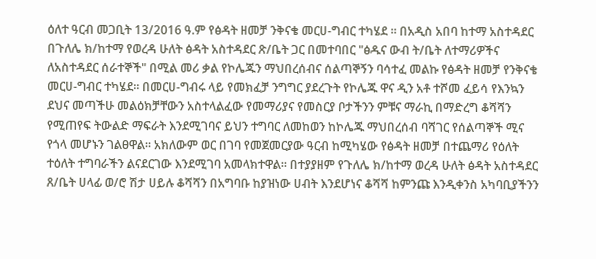ዕለተ ዓርብ መጋቢት 13/2016 ዓ.ም የፅዳት ዘመቻ ንቅናቄ መርሀ-ግብር ተካሄደ ። በአዲስ አበባ ከተማ አስተዳደር በጉለሌ ክ/ከተማ የወረዳ ሁለት ፅዳት አስተዳደር ጽ/ቤት ጋር በመተባበር "ፅዱና ውብ ት/ቤት ለተማሪዎችና ለአስተዳደር ሰራተኞች" በሚል መሪ ቃል የኮሌጁን ማህበረሰብና ሰልጣኞኝን ባሳተፈ መልኩ የፅዳት ዘመቻ የንቅናቄ መርሀ-ግብር ተካሄደ። በመርሀ-ግብሩ ላይ የመክፈቻ ንግግር ያደረጉት የኮሌጁ ዋና ዲን አቶ ተሾመ ፈይሳ የእንኳን ደህና መጣችሁ መልዕክቻቸውን አስተላልፈው የመማሪያና የመስርያ ቦታችንን ምቹና ማራኪ በማድረግ ቆሻሻን የሚጠየፍ ትውልድ ማፍራት እንደሚገባና ይህን ተግባር ለመከወን ከኮሌጁ ማህበረሰብ ባሻገር የሰልጣኞች ሚና የጎላ መሆኑን ገልፀዋል። አክለውም ወር በገባ የመጀመርያው ዓርብ ከሚካሄው የፅዳት ዘመቻ በተጨማሪ የዕለት ተዕለት ተግባራችን ልናደርገው እንደሚገባ አመላክተዋል። በተያያዘም የጉለሌ ክ/ከተማ ወረዳ ሁለት ፅዳት አስተዳደር ጸ/ቤት ሀላፊ ወ/ሮ ሽታ ሀይሉ ቆሻሻን በአግባቡ ከያዝነው ሀብት እንደሆነና ቆሻሻ ከምንጩ እንዲቀንስ አካባቢያችንን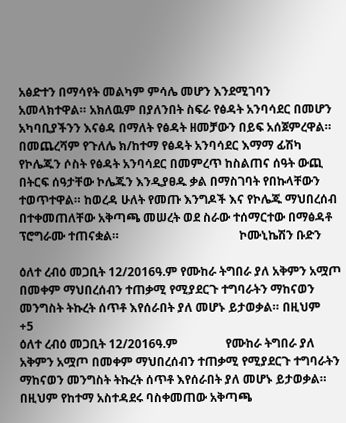አፅድተን በማሳየት መልካም ምሳሌ መሆን እንደሚገባን አመላክተዋል። አክለዉም በያለንበት ስፍራ የፅዳት አንባሳደር በመሆን አካባቢያችንን እናፅዳ በማለት የፅዳት ዘመቻውን በይፍ አሰጀምረዋል። በመጨረሻም የጉለሌ ክ/ከተማ የፅዳት አንባሳደር እማማ ፊሽካ የኮሌጁን ሶስት የፅዳት አንባሳደር በመምረጥ ከስልጠና ሰዓት ውጪ በትርፍ ሰዓታቸው ኮሌጁን እንዲያፀዱ ቃል በማስገባት የበኩላቸውን ተወጥተዋል። ከወረዳ ሁለት የመጡ እንግዶች እና የኮሌጁ ማህበረሰብ በተቀመጠለቸው አቅጣጫ መሠረት ወደ ስራው ተሰማርተው በማፅዳቶ ፕሮግራሙ ተጠናቋል።                                        ኮሙኒኬሽን ቡድን

ዕለተ ረብዕ መጋቢት 12/2016ዓ.ም የሙከራ ትግበራ ያለ አቅምን አሟጦ በመቀም ማህበረሰብን ተጠቃሚ የሚያደርጉ ተግባራትን ማከናወን መንግስት ትኩረት ሰጥቶ እየሰራበት ያለ መሆኑ ይታወቃል። በዚህም
+5
ዕለተ ረብዕ መጋቢት 12/2016ዓ.ም                የሙከራ ትግበራ ያለ አቅምን አሟጦ በመቀም ማህበረሰብን ተጠቃሚ የሚያደርጉ ተግባራትን ማከናወን መንግስት ትኩረት ሰጥቶ እየሰራበት ያለ መሆኑ ይታወቃል። በዚህም የከተማ አስተዳደሩ ባስቀመጠው አቅጣጫ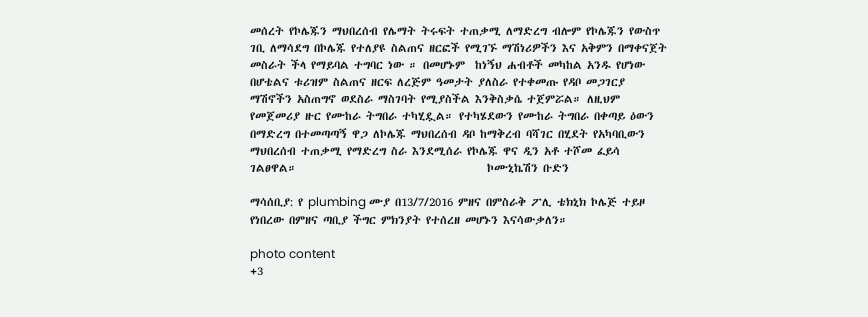መሰረት የኮሌጁን ማህበረሰብ የሌማት ትሩፍት ተጠቃሚ ለማድረግ ብሎም የኮሌጁን የውስጥ ገቢ ለማሳደግ በኮሌጁ የተለያዩ ስልጠና ዘርፎች የሚገኙ ማሽነሪዎችን እና አቅምን በማቀናጀት መስራት ችላ የማይባል ተግባር ነው ። በመሆኑም  ከነኝህ ሐብቶች መካከል አንዱ የሆነው በሆቴልና ቱሪዝም ስልጠና ዘርፍ ለረጅም ዓመታት ያለስራ የተቀመጡ የዳቦ መጋገርያ ማሽኖችን አስጠግኖ ወደስራ ማስገባት የሚያስችል እንቅስቃሴ ተጀምሯል። ለዚህም የመጀመሪያ ዙር የሙከራ ትግበራ ተካሂዷል። የተካሄደውን የሙከራ ትግበራ በቀጣይ ዕውን በማድረግ በተመጣጣኝ ዋጋ ለኮሌጁ ማህበረሰብ ዳቦ ከማቅረብ ባሻገር በሂደት የአካባቢውን ማህበረሰብ ተጠቃሚ የማድረግ ስራ እንደሚሰራ የኮሌጁ ዋና ዲን አቶ ተሾመ ፈይሳ ገልፀዋል።                                      ኮሙኒኬሽን ቡድን

ማሳሰቢያ: የ plumbing ሙያ በ13/7/2016 ምዘና በምስራቅ ፖሊ ቴክኒክ ኮሌጅ ተይዞ የነበረው በምዘና ጣቢያ ችግር ምክንያት የተሰረዘ መሆኑን እናሳውቃለን።

photo content
+3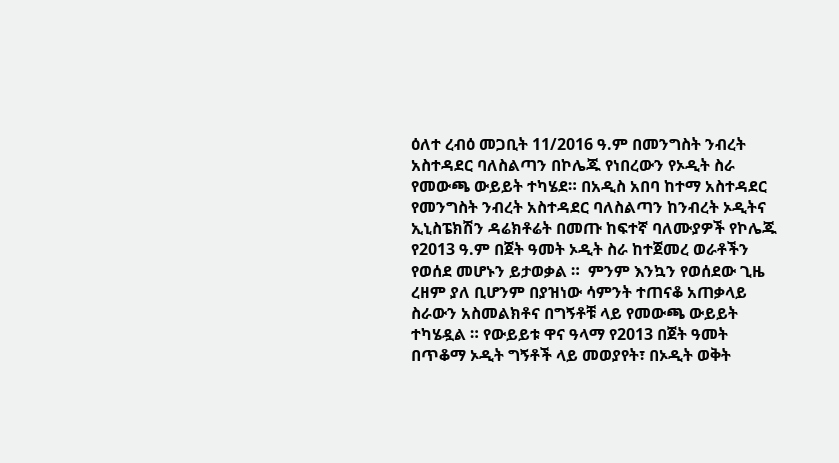ዕለተ ረብዕ መጋቢት 11/2016 ዓ.ም በመንግስት ንብረት አስተዳደር ባለስልጣን በኮሌጁ የነበረውን የኦዲት ስራ የመውጫ ውይይት ተካሄደ። በአዲስ አበባ ከተማ አስተዳደር የመንግስት ንብረት አስተዳደር ባለስልጣን ከንብረት ኦዲትና ኢኒስፔክሽን ዳሬክቶሬት በመጡ ከፍተኛ ባለሙያዎች የኮሌጁ የ2013 ዓ.ም በጀት ዓመት ኦዲት ስራ ከተጀመረ ወራቶችን የወሰደ መሆኑን ይታወቃል ።  ምንም እንኳን የወሰደው ጊዜ ረዘም ያለ ቢሆንም በያዝነው ሳምንት ተጠናቆ አጠቃላይ ስራውን አስመልክቶና በግኝቶቹ ላይ የመውጫ ውይይት ተካሄዷል ። የውይይቱ ዋና ዓላማ የ2013 በጀት ዓመት በጥቆማ ኦዲት ግኝቶች ላይ መወያየት፣ በኦዲት ወቅት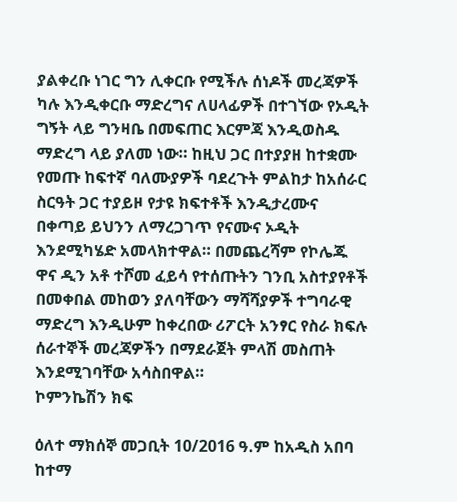ያልቀረቡ ነገር ግን ሊቀርቡ የሚችሉ ሰነዶች መረጃዎች ካሉ እንዲቀርቡ ማድረግና ለሀላፊዎች በተገኘው የኦዲት ግኝት ላይ ግንዛቤ በመፍጠር እርምጃ እንዲወስዱ ማድረግ ላይ ያለመ ነው። ከዚህ ጋር በተያያዘ ከተቋሙ የመጡ ከፍተኛ ባለሙያዎች ባደረጉት ምልከታ ከአሰራር ስርዓት ጋር ተያይዞ የታዩ ክፍተቶች እንዲታረሙና በቀጣይ ይህንን ለማረጋገጥ የናሙና ኦዲት እንደሚካሄድ አመላክተዋል። በመጨረሻም የኮሌጁ ዋና ዲን አቶ ተሾመ ፈይሳ የተሰጡትን ገንቢ አስተያየቶች በመቀበል መከወን ያለባቸውን ማሻሻያዎች ተግባራዊ ማድረግ እንዲሁም ከቀረበው ሪፖርት አንፃር የስራ ክፍሉ ሰራተኞች መረጃዎችን በማደራጀት ምላሽ መስጠት እንደሚገባቸው አሳስበዋል።                                                                                                        ኮምንኬሽን ክፍ

ዕለተ ማክሰኞ መጋቢት 10/2016 ዓ.ም ከአዲስ አበባ ከተማ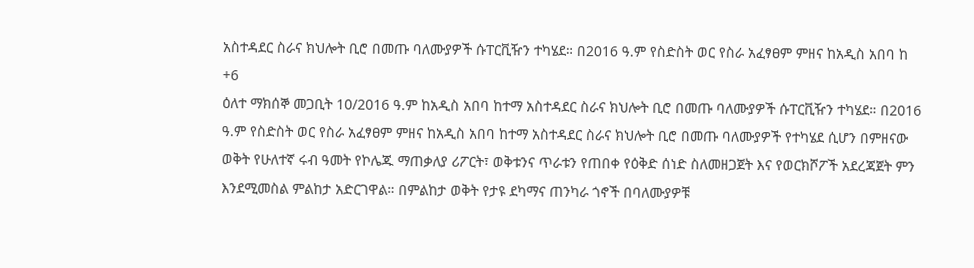አስተዳደር ስራና ክህሎት ቢሮ በመጡ ባለሙያዎች ሱፐርቪዥን ተካሄደ። በ2016 ዓ.ም የስድስት ወር የስራ አፈፃፀም ምዘና ከአዲስ አበባ ከ
+6
ዕለተ ማክሰኞ መጋቢት 10/2016 ዓ.ም ከአዲስ አበባ ከተማ አስተዳደር ስራና ክህሎት ቢሮ በመጡ ባለሙያዎች ሱፐርቪዥን ተካሄደ። በ2016 ዓ.ም የስድስት ወር የስራ አፈፃፀም ምዘና ከአዲስ አበባ ከተማ አስተዳደር ስራና ክህሎት ቢሮ በመጡ ባለሙያዎች የተካሄደ ሲሆን በምዘናው ወቅት የሁለተኛ ሩብ ዓመት የኮሌጁ ማጠቃለያ ሪፖርት፣ ወቅቱንና ጥራቱን የጠበቀ የዕቅድ ሰነድ ስለመዘጋጀት እና የወርክሾፖች አደረጃጀት ምን እንደሚመስል ምልከታ አድርገዋል። በምልከታ ወቅት የታዩ ደካማና ጠንካራ ጎኖች በባለሙያዎቹ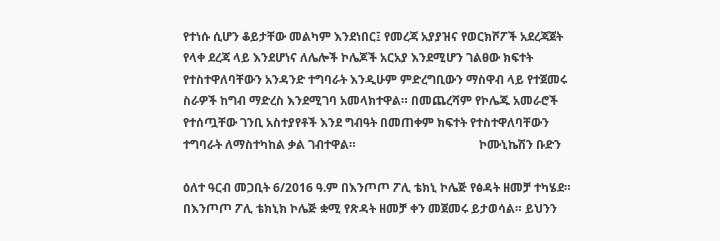የተነሱ ሲሆን ቆይታቸው መልካም እንደነበር፤ የመረጃ አያያዝና የወርክሾፖች አደረጃጀት የላቀ ደረጃ ላይ እንደሆነና ለሌሎች ኮሌጆች አርአያ እንደሚሆን ገልፀው ክፍተት የተስተዋለባቸውን አንዳንድ ተግባራት እንዲሁም ምድረግቢውን ማስዋብ ላይ የተጀመሩ ስራዎች ከግብ ማድረስ እንደሚገባ አመላክተዋል። በመጨረሻም የኮሌጁ አመራሮች የተሰጧቸው ገንቢ አስተያየቶች እንደ ግብዓት በመጠቀም ክፍተት የተስተዋለባቸውን ተግባራት ለማስተካከል ቃል ገብተዋል።                                         ኮሙኒኬሽን ቡድን

ዕለተ ዓርብ መጋቢት 6/2016 ዓ.ም በእንጦጦ ፖሊ ቴክኒ ኮሌጅ የፅዳት ዘመቻ ተካሄደ። በእንጦጦ ፖሊ ቴክኒክ ኮሌጅ ቋሚ የጽዳት ዘመቻ ቀን መጀመሩ ይታወሳል። ይህንን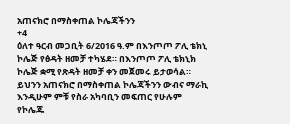አጠናክሮ በማስቀጠል ኮሌጃችንን
+4
ዕለተ ዓርብ መጋቢት 6/2016 ዓ.ም በእንጦጦ ፖሊ ቴክኒ ኮሌጅ የፅዳት ዘመቻ ተካሄደ። በእንጦጦ ፖሊ ቴክኒክ ኮሌጅ ቋሚ የጽዳት ዘመቻ ቀን መጀመሩ ይታወሳል። ይህንን አጠናክሮ በማስቀጠል ኮሌጃችንን ውብና ማራኪ እንዲሁም ምቹ የስራ አካባቢን መፍጠር የሁሉም የኮሌጁ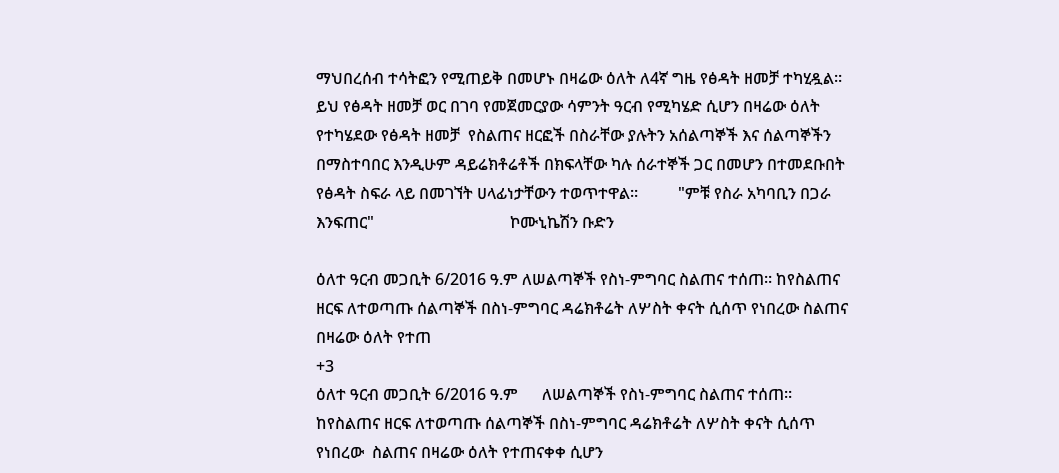ማህበረሰብ ተሳትፎን የሚጠይቅ በመሆኑ በዛሬው ዕለት ለ4ኛ ግዜ የፅዳት ዘመቻ ተካሂዷል። ይህ የፅዳት ዘመቻ ወር በገባ የመጀመርያው ሳምንት ዓርብ የሚካሄድ ሲሆን በዛሬው ዕለት የተካሄደው የፅዳት ዘመቻ  የስልጠና ዘርፎች በስራቸው ያሉትን አሰልጣኞች እና ሰልጣኞችን በማስተባበር እንዲሁም ዳይሬክቶሬቶች በክፍላቸው ካሉ ሰራተኞች ጋር በመሆን በተመደቡበት የፅዳት ስፍራ ላይ በመገኘት ሀላፊነታቸውን ተወጥተዋል።          "ምቹ የስራ አካባቢን በጋራ እንፍጠር"                                  ኮሙኒኬሽን ቡድን

ዕለተ ዓርብ መጋቢት 6/2016 ዓ.ም ለሠልጣኞች የስነ-ምግባር ስልጠና ተሰጠ። ከየስልጠና ዘርፍ ለተወጣጡ ሰልጣኞች በስነ-ምግባር ዳሬክቶሬት ለሦስት ቀናት ሲሰጥ የነበረው ስልጠና በዛሬው ዕለት የተጠ
+3
ዕለተ ዓርብ መጋቢት 6/2016 ዓ.ም      ለሠልጣኞች የስነ-ምግባር ስልጠና ተሰጠ። ከየስልጠና ዘርፍ ለተወጣጡ ሰልጣኞች በስነ-ምግባር ዳሬክቶሬት ለሦስት ቀናት ሲሰጥ የነበረው  ስልጠና በዛሬው ዕለት የተጠናቀቀ ሲሆን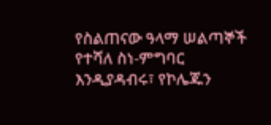የስልጠናው ዓላማ ሠልጣኞች የተሻለ ስነ-ምግባር እንዲያዳብሩ፣ የኮሌጁን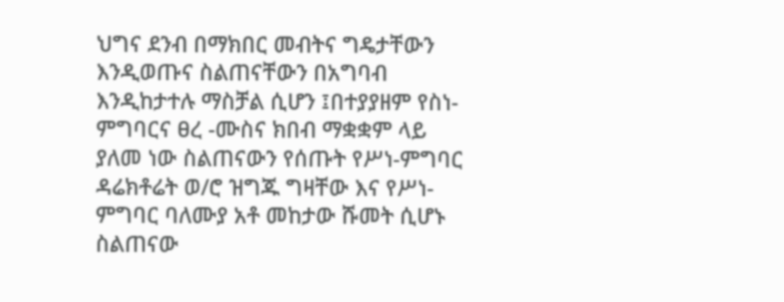ህግና ደንብ በማክበር መብትና ግዴታቸውን እንዲወጡና ስልጠናቸውን በአግባብ እንዲከታተሉ ማስቻል ሲሆን ፤በተያያዘም የስነ-ምግባርና ፀረ -ሙስና ክበብ ማቋቋም ላይ ያለመ ነው ስልጠናውን የሰጡት የሥነ-ምግባር ዳሬክቶሬት ወ/ሮ ዝግጁ ግዛቸው እና የሥነ-ምግባር ባለሙያ አቶ መከታው ሹመት ሲሆኑ ስልጠናው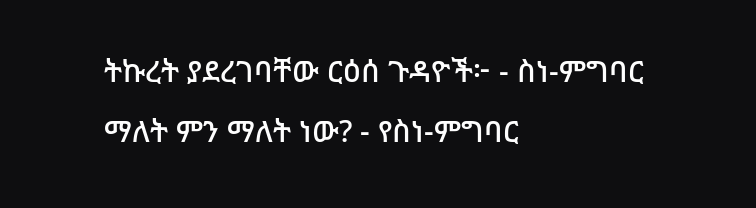ትኩረት ያደረገባቸው ርዕሰ ጉዳዮች፦ - ስነ-ምግባር ማለት ምን ማለት ነው? - የስነ-ምግባር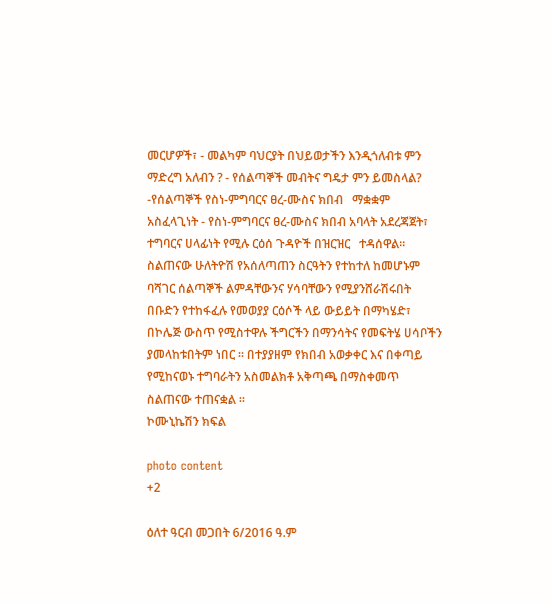መርሆዎች፣ - መልካም ባህርያት በህይወታችን እንዲጎለብቱ ምን ማድረግ አለብን ? - የሰልጣኞች መብትና ግዴታ ምን ይመስላል? -የሰልጣኞች የስነ-ምግባርና ፀረ-ሙስና ክበብ   ማቋቋም አስፈላጊነት - የስነ-ምግባርና ፀረ-ሙስና ክበብ አባላት አደረጃጀት፣   ተግባርና ሀላፊነት የሚሉ ርዕሰ ጉዳዮች በዝርዝር   ተዳሰዋል። ስልጠናው ሁለትዮሽ የአሰለጣጠን ስርዓትን የተከተለ ከመሆኑም ባሻገር ሰልጣኞች ልምዳቸውንና ሃሳባቸውን የሚያንሸራሽሩበት በቡድን የተከፋፈሉ የመወያያ ርዕሶች ላይ ውይይት በማካሄድ፣ በኮሌጅ ውስጥ የሚስተዋሉ ችግርችን በማንሳትና የመፍትሄ ሀሳቦችን ያመላከቱበትም ነበር ። በተያያዘም የክበብ አወቃቀር እና በቀጣይ የሚከናወኑ ተግባራትን አስመልክቶ አቅጣጫ በማስቀመጥ ስልጠናው ተጠናቋል ።                                                              ኮሙኒኬሽን ክፍል

photo content
+2

ዕለተ ዓርብ መጋበት 6/2016 ዓ.ም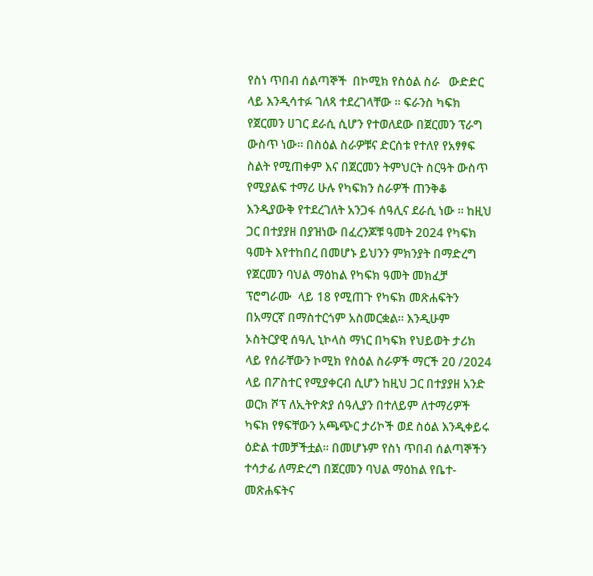የስነ ጥበብ ሰልጣኞች  በኮሚክ የስዕል ስራ   ውድድር  ላይ እንዲሳተፉ ገለጻ ተደረገላቸው ። ፍራንስ ካፍክ የጀርመን ሀገር ደራሲ ሲሆን የተወለደው በጀርመን ፕራግ ውስጥ ነው። በስዕል ስራዎቹና ድርሰቱ የተለየ የአፃፃፍ ስልት የሚጠቀም እና በጀርመን ትምህርት ስርዓት ውስጥ የሚያልፍ ተማሪ ሁሉ የካፍክን ስራዎች ጠንቅቆ እንዲያውቅ የተደረገለት አንጋፋ ሰዓሊና ደራሲ ነው ። ከዚህ ጋር በተያያዘ በያዝነው በፈረንጆቹ ዓመት 2024 የካፍክ ዓመት እየተከበረ በመሆኑ ይህንን ምክንያት በማድረግ የጀርመን ባህል ማዕከል የካፍክ ዓመት መክፈቻ ፕሮግራሙ  ላይ 18 የሚጠጉ የካፍክ መጽሐፍትን በአማርኛ በማስተርጎም አስመርቋል። እንዲሁም ኦስትርያዊ ሰዓሊ ኒኮላስ ማነር በካፍክ የህይወት ታሪክ ላይ የሰራቸውን ኮሚክ የስዕል ስራዎች ማርች 20 /2024 ላይ በፖስተር የሚያቀርብ ሲሆን ከዚህ ጋር በተያያዘ አንድ ወርክ ሾፕ ለኢትዮጵያ ሰዓሊያን በተለይም ለተማሪዎች ካፍክ የፃፍቸውን አጫጭር ታሪኮች ወደ ስዕል እንዲቀይሩ  ዕድል ተመቻችቷል። በመሆኑም የስነ ጥበብ ሰልጣኞችን ተሳታፊ ለማድረግ በጀርመን ባህል ማዕከል የቤተ-መጽሐፍትና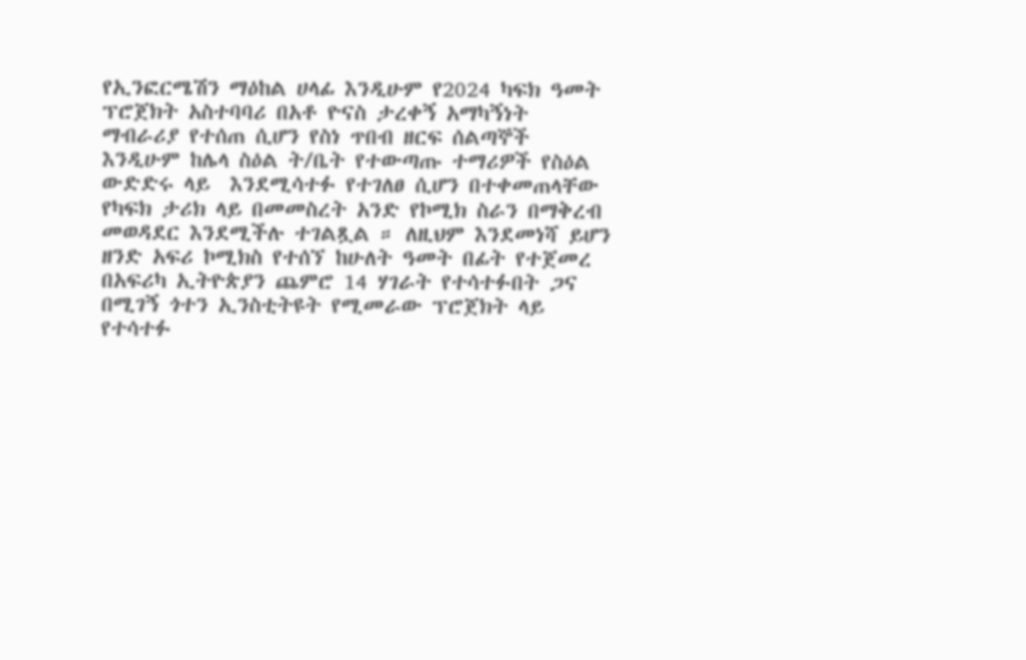የኢንፎርሜሽን ማዕከል ሀላፊ እንዲሁም የ2024 ካፍክ ዓመት ፕሮጀክት አስተባባሪ በአቶ ዮናስ ታረቀኝ አማካኝነት ማብራሪያ የተሰጠ ሲሆን የስነ ጥበብ ዘርፍ ሰልጣኞች እንዲሁም ከሌላ ስዕል ት/ቤት የተውጣጡ ተማሪዎች የስዕል ውድድሩ ላይ  እንደሚሳተፉ የተገለፀ ሲሆን በተቀመጠላቸው የካፍክ ታሪክ ላይ በመመስረት አንድ የኮሚክ ስራን በማቅረብ መወዳደር እንደሚችሉ ተገልጿል ። ለዚህም እንደመነሻ ይሆን ዘንድ አፍሪ ኮሚክስ የተሰኘ ከሁለት ዓመት በፊት የተጀመረ በአፍሪካ ኢትዮጵያን ጨምሮ 14 ሃገራት የተሳተፉበት ጋና በሚገኝ ጎተን ኢንስቲትዩት የሚመራው ፕሮጀክት ላይ የተሳተፉ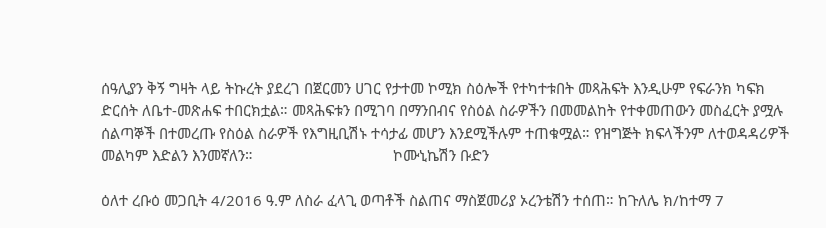ሰዓሊያን ቅኝ ግዛት ላይ ትኩረት ያደረገ በጀርመን ሀገር የታተመ ኮሚክ ስዕሎች የተካተቱበት መጻሕፍት እንዲሁም የፍራንክ ካፍክ ድርሰት ለቤተ-መጽሐፍ ተበርክቷል። መጻሕፍቱን በሚገባ በማንበብና የስዕል ስራዎችን በመመልከት የተቀመጠውን መስፈርት ያሟሉ ሰልጣኞች በተመረጡ የስዕል ስራዎች የእግዚቢሽኑ ተሳታፊ መሆን እንደሚችሉም ተጠቁሟል። የዝግጅት ክፍላችንም ለተወዳዳሪዎች መልካም እድልን እንመኛለን።                                   ኮሙኒኬሽን ቡድን

ዕለተ ረቡዕ መጋቢት 4/2016 ዓ.ም ለስራ ፈላጊ ወጣቶች ስልጠና ማስጀመሪያ ኦረንቴሽን ተሰጠ። ከጉለሌ ክ/ከተማ 7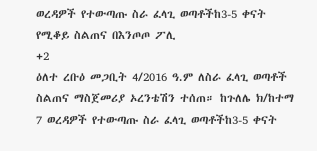ወረዳዎች የተውጣጡ ስራ ፈላጊ ወጣቶችከ3-5 ቀናት የሚቆይ ስልጠና በእንጦጦ ፖሊ
+2
ዕለተ ረቡዕ መጋቢት 4/2016 ዓ.ም ለስራ ፈላጊ ወጣቶች ስልጠና ማስጀመሪያ ኦረንቴሽን ተሰጠ። ከጉለሌ ክ/ከተማ 7 ወረዳዎች የተውጣጡ ስራ ፈላጊ ወጣቶችከ3-5 ቀናት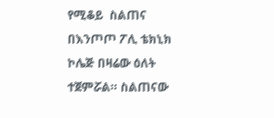የሚቆይ  ስልጠና በእንጦጦ ፖሊ ቴክኒክ ኮሌጅ በዛሬው ዕለት ተጀምሯል። ስልጠናው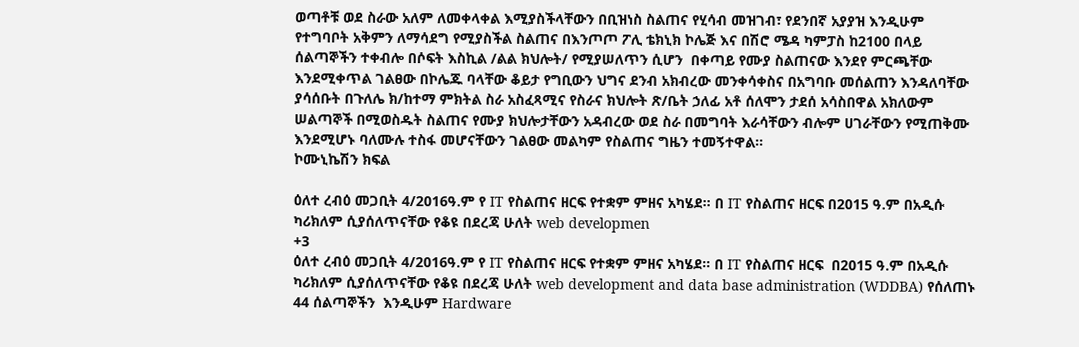ወጣቶቹ ወደ ስራው አለም ለመቀላቀል እሚያስችላቸውን በቢዝነስ ስልጠና የሂሳብ መዝገብ፣ የደንበኛ አያያዝ እንዲሁም የተግባቦት አቅምን ለማሳደግ የሚያስችል ስልጠና በእንጦጦ ፖሊ ቴክኒክ ኮሌጅ እና በሽሮ ሜዳ ካምፓስ ከ2100 በላይ ሰልጣኞችን ተቀብሎ በሶፍት እስኪል /ልል ክህሎት/ የሚያሠለጥን ሲሆን  በቀጣይ የሙያ ስልጠናው እንደየ ምርጫቸው እንደሚቀጥል ገልፀው በኮሌጁ ባላቸው ቆይታ የግቢውን ህግና ደንብ አክብረው መንቀሳቀስና በአግባቡ መሰልጠን እንዳለባቸው ያሳሰቡት በጉለሌ ክ/ከተማ ምክትል ስራ አስፈጻሚና የስራና ክህሎት ጽ/ቤት ኃለፊ አቶ ሰለሞን ታደሰ አሳስበዋል አክለውም ሠልጣኞች በሚወስዱት ስልጠና የሙያ ክህሎታቸውን አዳብረው ወደ ስራ በመግባት እራሳቸውን ብሎም ሀገራቸውን የሚጠቅሙ እንደሚሆኑ ባለሙሉ ተስፋ መሆናቸውን ገልፀው መልካም የስልጠና ግዜን ተመኝተዋል፡፡                                         ኮሙኒኬሽን ክፍል

ዕለተ ረብዕ መጋቢት 4/2016ዓ.ም የ IT የስልጠና ዘርፍ የተቋም ምዘና አካሄደ። በ IT የስልጠና ዘርፍ በ2015 ዓ.ም በአዲሱ ካሪክለም ሲያሰለጥናቸው የቆዩ በደረጃ ሁለት web developmen
+3
ዕለተ ረብዕ መጋቢት 4/2016ዓ.ም የ IT የስልጠና ዘርፍ የተቋም ምዘና አካሄደ። በ IT የስልጠና ዘርፍ  በ2015 ዓ.ም በአዲሱ ካሪክለም ሲያሰለጥናቸው የቆዩ በደረጃ ሁለት web development and data base administration (WDDBA) የሰለጠኑ 44 ሰልጣኞችን  እንዲሁም Hardware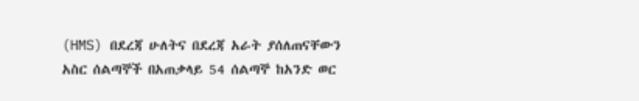(HMS) በደረጃ ሁለትና በደረጃ አራት ያሰለጠናቸውን አስር ሰልጣኞች በአጠቃላይ 54 ሰልጣኞ ከአንድ ወር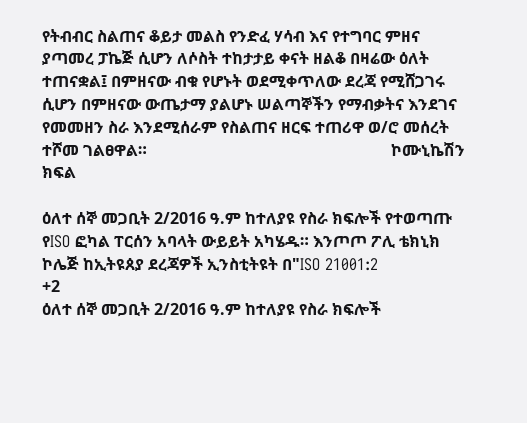የትብብር ስልጠና ቆይታ መልስ የንድፈ ሃሳብ እና የተግባር ምዘና ያጣመረ ፓኬጅ ሲሆን ለሶስት ተከታታይ ቀናት ዘልቆ በዛሬው ዕለት ተጠናቋል፤ በምዘናው ብቁ የሆኑት ወደሚቀጥለው ደረጃ የሚሸጋገሩ ሲሆን በምዘናው ውጤታማ ያልሆኑ ሠልጣኞችን የማብቃትና እንደገና የመመዘን ስራ እንደሚሰራም የስልጠና ዘርፍ ተጠሪዋ ወ/ሮ መሰረት ተሾመ ገልፀዋል።                                                             ኮሙኒኬሽን ክፍል

ዕለተ ሰኞ መጋቢት 2/2016 ዓ.ም ከተለያዩ የስራ ክፍሎች የተወጣጡ የISO ፎካል ፐርሰን አባላት ውይይት አካሄዱ። እንጦጦ ፖሊ ቴክኒክ ኮሌጅ ከኢትዩጰያ ደረጃዎች ኢንስቲትዩት በ"ISO 21001:2
+2
ዕለተ ሰኞ መጋቢት 2/2016 ዓ.ም ከተለያዩ የስራ ክፍሎች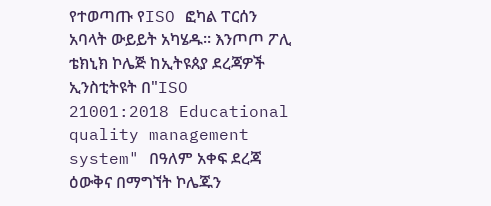የተወጣጡ የISO ፎካል ፐርሰን አባላት ውይይት አካሄዱ። እንጦጦ ፖሊ ቴክኒክ ኮሌጅ ከኢትዩጰያ ደረጃዎች ኢንስቲትዩት በ"ISO 21001:2018 Educational quality management system" በዓለም አቀፍ ደረጃ ዕውቅና በማግኘት ኮሌጁን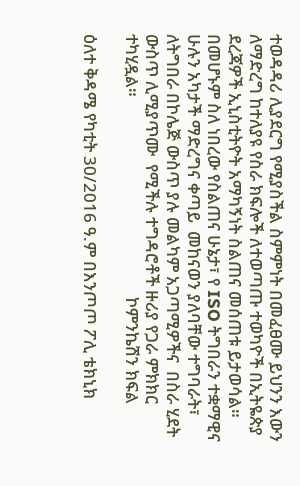ተወዳዳሪ ሊያደርግ የሚያስችል ስምምነት በመፈፀሙ ይህንን እውን ለማድረግ ከተለያዩ የስራ ክፍሎች ለተወጣጡ ተወካዮች በኢትዬጵያ ደረጃዎች ኢኒስቲትዮት አማካኝነት ስልጠና መሰጠቱ ይታወሳል። በመሆኑም ስለ ነበረው የስልጠና ሁኔታ፣ የ ISO ትግበራን ተቋማዊና ሁሉን አካታች ማድረግና ቀጣይ  መከናወን ያለባቸው ተግባራት፣ ለትግበራ በኮሌጅ ውስጥ ያሉ መልካም አጋጣሚዎችና  በስራ ሂደት ውስጥ ሊሚያጥሙ  የሚችሉ ተግዳሮቶች ዙሪያ የጋራ ምክክር ተካሂዷል።                                                  ኮምንኬሽን ክፍል

ዕለተ ቅዳሜ የካቲት 30/2016 ዓ.ም በእንጦጦ ፖሊ ቴክኒክ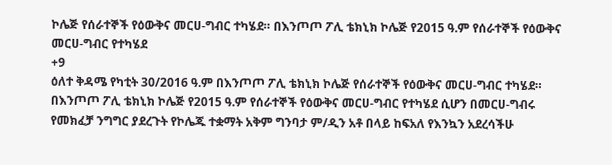ኮሌጅ የሰራተኞች የዕውቅና መርሀ-ግብር ተካሄደ። በእንጦጦ ፖሊ ቴክኒክ ኮሌጅ የ2015 ዓ.ም የሰራተኞች የዕውቅና መርሀ-ግብር የተካሄደ
+9
ዕለተ ቅዳሜ የካቲት 30/2016 ዓ.ም በእንጦጦ ፖሊ ቴክኒክ ኮሌጅ የሰራተኞች የዕውቅና መርሀ-ግብር ተካሄደ። በእንጦጦ ፖሊ ቴክኒክ ኮሌጅ የ2015 ዓ.ም የሰራተኞች የዕውቅና መርሀ-ግብር የተካሄደ ሲሆን በመርሀ-ግብሩ የመክፈቻ ንግግር ያደረጉት የኮሌጁ ተቋማት አቅም ግንባታ ም/ዲን አቶ በላይ ከፍአለ የእንኳን አደረሳችሁ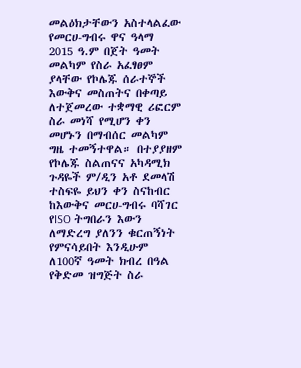መልዕክታቸውን አስተላልፈው የመርሀ-ግብሩ ዋና ዓላማ 2015 ዓ.ም በጀት ዓመት መልካም የስራ አፈፃፀም ያላቸው የኮሌጁ ሰራተኞች እውቅና መስጠትና በቀጣይ ለተጀመረው ተቋማዊ ሪፎርም ስራ መነሻ የሚሆን ቀን መሆኑን በማብሰር መልካም ግዜ ተመኝተዋል። በተያያዘም የኮሌጁ ስልጠናና አካዳሚክ ጉዳዬች ም/ዲን አቶ ደመላሽ ተስፍዬ ይህን ቀን ስናከብር ከእውቅና መርሀ-ግብሩ ባሻገር የISO ትግበራን እውን ለማድረግ ያለንን ቁርጠኝነት የምናሳይበት እንዲሁም ለ100ኛ ዓመት ክብረ በዓል የቅድመ ዝግጅት ስራ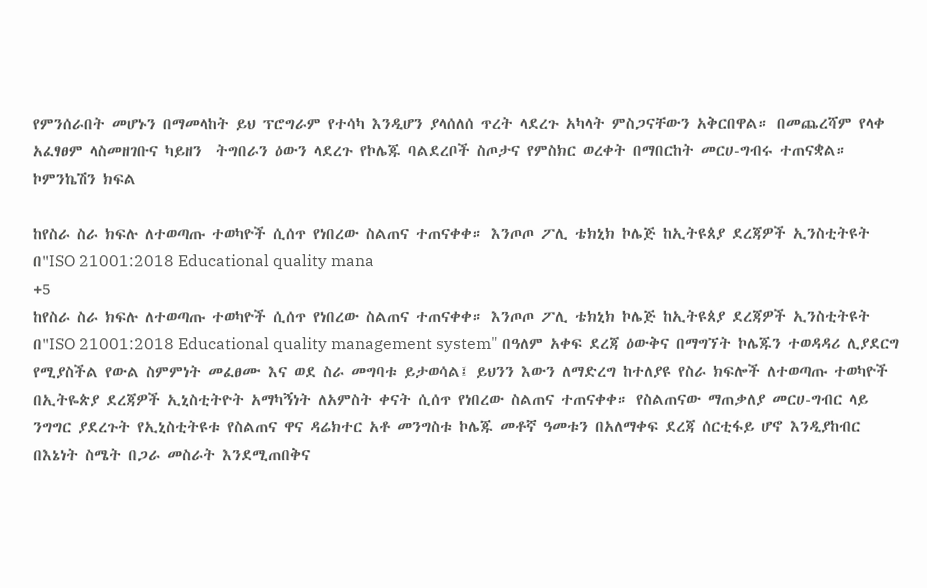የምንሰራበት መሆኑን በማመላከት ይህ ፕሮግራም የተሳካ እንዲሆን ያላሰለሰ ጥረት ላደረጉ አካላት ምስጋናቸውን አቅርበዋል። በመጨረሻም የላቀ አፈፃፀም ላስመዘገቡና ካይዘን  ትግበራን ዕውን ላደረጉ የኮሌጁ ባልደረቦች ስጦታና የምስክር ወረቀት በማበርከት መርሀ-ግብሩ ተጠናቋል።                                         ኮምንኬሽን ክፍል

ከየስራ ስራ ክፍሉ ለተወጣጡ ተወካዮች ሲሰጥ የነበረው ስልጠና ተጠናቀቀ። እንጦጦ ፖሊ ቴክኒክ ኮሌጅ ከኢትዩጰያ ደረጃዎች ኢንስቲትዩት በ"ISO 21001:2018 Educational quality mana
+5
ከየስራ ስራ ክፍሉ ለተወጣጡ ተወካዮች ሲሰጥ የነበረው ስልጠና ተጠናቀቀ። እንጦጦ ፖሊ ቴክኒክ ኮሌጅ ከኢትዩጰያ ደረጃዎች ኢንስቲትዩት በ"ISO 21001:2018 Educational quality management system" በዓለም አቀፍ ደረጃ ዕውቅና በማግኘት ኮሌጁን ተወዳዳሪ ሊያደርግ የሚያስችል የውል ስምምነት መፈፀሙ እና ወደ ስራ መግባቱ ይታወሳል፤ ይህንን እውን ለማድረግ ከተለያዩ የስራ ክፍሎች ለተወጣጡ ተወካዮች በኢትዬጵያ ደረጃዎች ኢኒስቲትዮት አማካኝነት ለአምስት ቀናት ሲሰጥ የነበረው ስልጠና ተጠናቀቀ። የስልጠናው ማጠቃለያ መርሀ-ግብር ላይ ንግግር ያደረጉት የኢኒስቲትዩቱ የስልጠና ዋና ዳሬክተር አቶ መንግስቱ ኮሌጁ መቶኛ ዓመቱን በአለማቀፍ ደረጃ ሰርቲፋይ ሆኖ እንዲያከብር በእኔነት ስሜት በጋራ መስራት እንደሚጠበቅና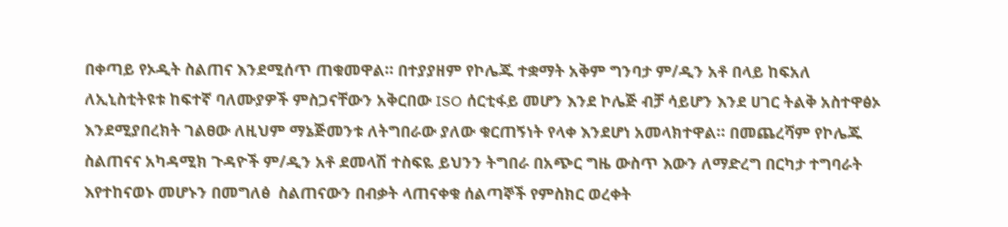በቀጣይ የኦዲት ስልጠና እንደሚሰጥ ጠቁመዋል። በተያያዘም የኮሌጁ ተቋማት አቅም ግንባታ ም/ዲን አቶ በላይ ከፍአለ ለኢኒስቲትዩቱ ከፍተኛ ባለሙያዎች ምስጋናቸውን አቅርበው ISO ሰርቲፋይ መሆን እንደ ኮሌጅ ብቻ ሳይሆን እንደ ሀገር ትልቅ አስተዋፅኦ እንደሚያበረክት ገልፀው ለዚህም ማኔጅመንቱ ለትግበራው ያለው ቁርጠኝነት የላቀ እንደሆነ አመላክተዋል። በመጨረሻም የኮሌጁ ስልጠናና አካዳሚክ ጉዳዮች ም/ዲን አቶ ደመላሽ ተስፍዬ ይህንን ትግበራ በአጭር ግዜ ውስጥ እውን ለማድረግ በርካታ ተግባራት እየተከናወኑ መሆኑን በመግለፅ  ስልጠናውን በብቃት ላጠናቀቁ ሰልጣኞች የምስክር ወረቀት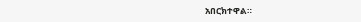አበርክተዋል።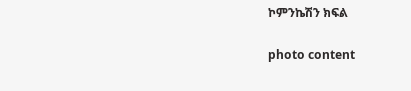ኮምንኬሽን ክፍል

photo content